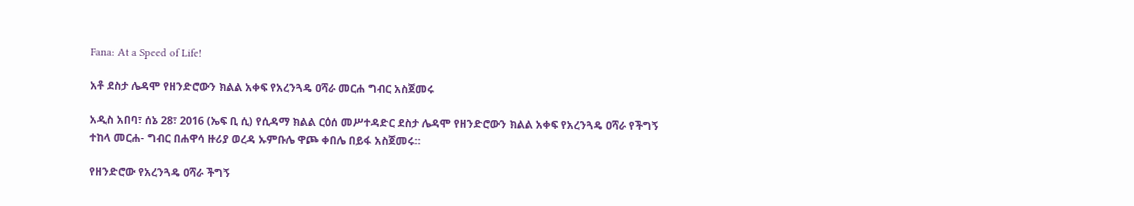Fana: At a Speed of Life!

አቶ ደስታ ሌዳሞ የዘንድሮውን ክልል አቀፍ የአረንጓዴ ዐሻራ መርሐ ግብር አስጀመሩ

አዲስ አበባ፣ ሰኔ 28፣ 2016 (ኤፍ ቢ ሲ) የሲዳማ ክልል ርዕሰ መሥተዳድር ደስታ ሌዳሞ የዘንድሮውን ክልል አቀፍ የአረንጓዴ ዐሻራ የችግኝ ተከላ መርሐ- ግብር በሐዋሳ ዙሪያ ወረዳ ኡምቡሌ ዋጮ ቀበሌ በይፋ አስጀመሩ።

የዘንድሮው የአረንጓዴ ዐሻራ ችግኝ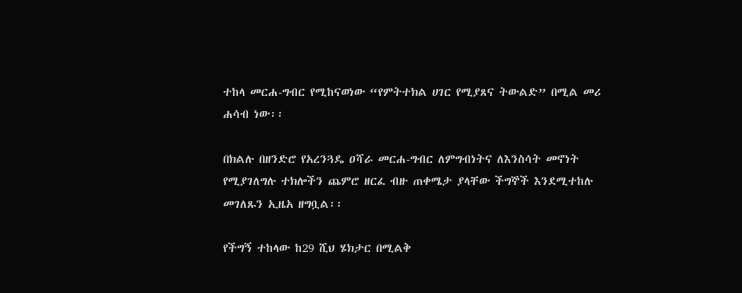ተከላ መርሐ-ግብር የሚከናወነው “የምትተክል ሀገር የሚያጸና ትውልድ” በሚል መሪ ሐሳብ ነው፡፡

በክልሉ በዘንድሮ የአረንጓዴ ዐሻራ መርሐ-ግብር ለምግብነትና ለእንስሳት መኖነት የሚያገለግሉ ተክሎችን ጨምሮ ዘርፈ ብዙ ጠቀሜታ ያላቸው ችግኞች እንደሚተከሉ መገለጹን ኢዜአ ዘግቧል፡፡

የችግኝ ተከላው ከ29 ሺህ ሄክታር በሚልቅ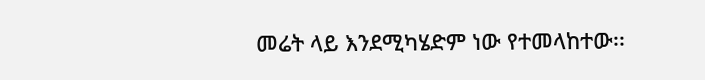መሬት ላይ እንደሚካሄድም ነው የተመላከተው፡፡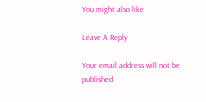You might also like

Leave A Reply

Your email address will not be published.